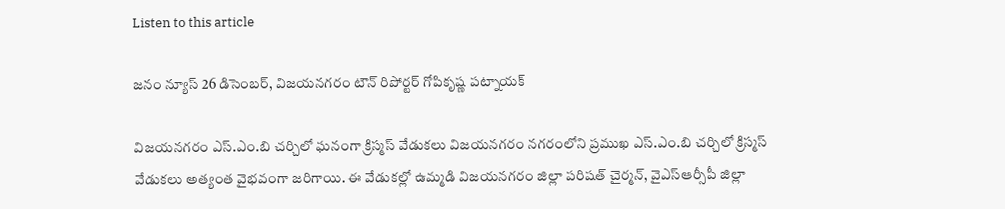Listen to this article

జనం న్యూస్‌ 26 డిసెంబర్, విజయనగరం టౌన్‌ రిపోర్టర్‌ గోపికృష్ణ పట్నాయక్‌

విజయనగరం ఎస్.ఎం.బి చర్చిలో ఘనంగా క్రిస్మస్ వేడుకలు విజయనగరం నగరంలోని ప్రముఖ ఎస్.ఎం.బి చర్చిలో క్రిస్మస్ వేడుకలు అత్యంత వైభవంగా జరిగాయి. ఈ వేడుకల్లో ఉమ్మడి విజయనగరం జిల్లా పరిషత్ చైర్మన్, వైఎస్ఆర్సీపీ జిల్లా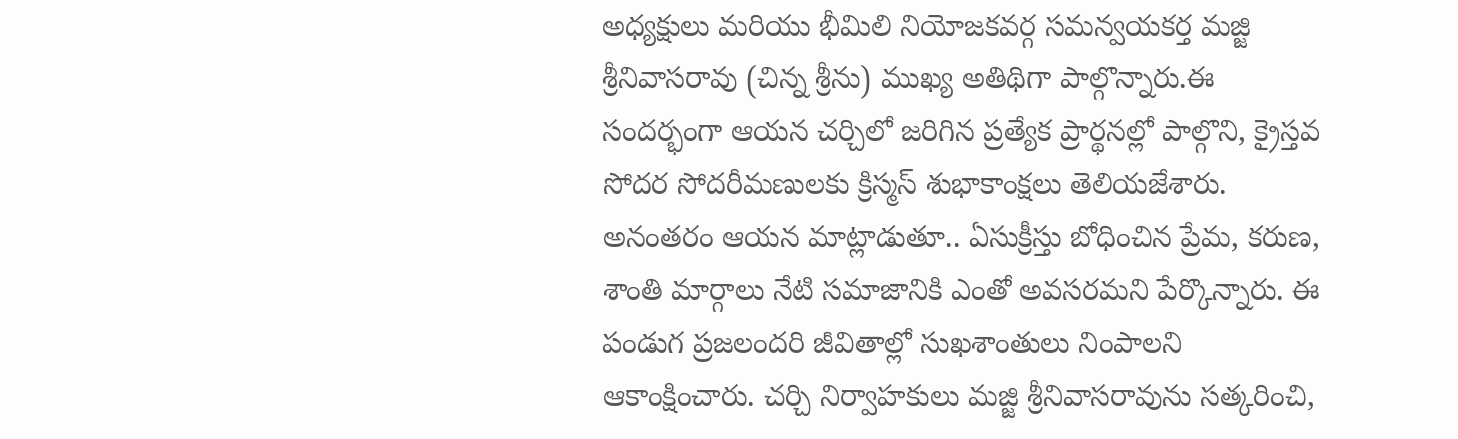అధ్యక్షులు మరియు భీమిలి నియోజకవర్గ సమన్వయకర్త మజ్జి శ్రీనివాసరావు (చిన్న శ్రీను) ముఖ్య అతిథిగా పాల్గొన్నారు.ఈ సందర్భంగా ఆయన చర్చిలో జరిగిన ప్రత్యేక ప్రార్థనల్లో పాల్గొని, క్రైస్తవ సోదర సోదరీమణులకు క్రిస్మస్ శుభాకాంక్షలు తెలియజేశారు. అనంతరం ఆయన మాట్లాడుతూ.. ఏసుక్రీస్తు బోధించిన ప్రేమ, కరుణ, శాంతి మార్గాలు నేటి సమాజానికి ఎంతో అవసరమని పేర్కొన్నారు. ఈ పండుగ ప్రజలందరి జీవితాల్లో సుఖశాంతులు నింపాలని ఆకాంక్షించారు. చర్చి నిర్వాహకులు మజ్జి శ్రీనివాసరావును సత్కరించి,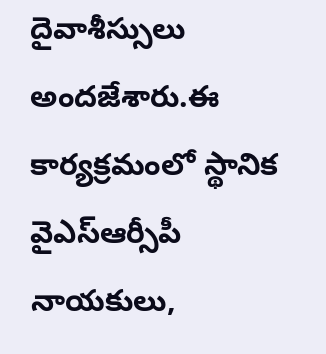దైవాశీస్సులు అందజేశారు.ఈ కార్యక్రమంలో స్థానిక వైఎస్ఆర్సీపీ నాయకులు,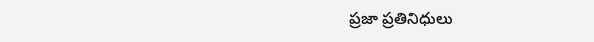ప్రజా ప్రతినిధులు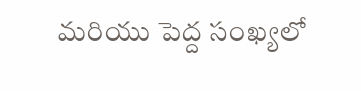మరియు పెద్ద సంఖ్యలో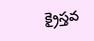క్రైస్తవ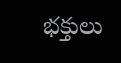భక్తులు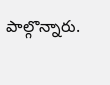పాల్గొన్నారు.